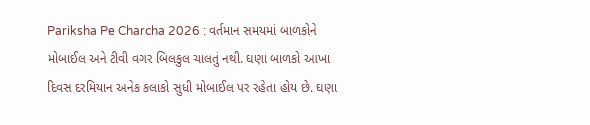Pariksha Pe Charcha 2026 : વર્તમાન સમયમાં બાળકોને મોબાઈલ અને ટીવી વગર બિલકુલ ચાલતું નથી. ઘણા બાળકો આખા દિવસ દરમિયાન અનેક કલાકો સુધી મોબાઈલ પર રહેતા હોય છે. ઘણા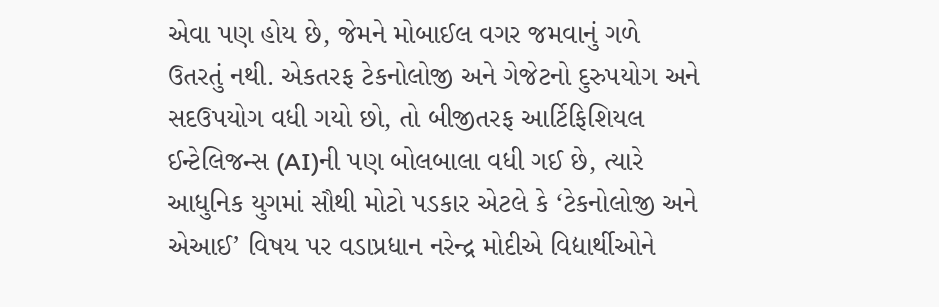એવા પણ હોય છે, જેમને મોબાઈલ વગર જમવાનું ગળે ઉતરતું નથી. એકતરફ ટેકનોલોજી અને ગેજેટનો દુરુપયોગ અને સદઉપયોગ વધી ગયો છો, તો બીજીતરફ આર્ટિફિશિયલ ઈન્ટેલિજન્સ (AI)ની પણ બોલબાલા વધી ગઈ છે, ત્યારે આધુનિક યુગમાં સૌથી મોટો પડકાર એટલે કે ‘ટેકનોલોજી અને એઆઈ’ વિષય પર વડાપ્રધાન નરેન્દ્ર મોદીએ વિદ્યાર્થીઓને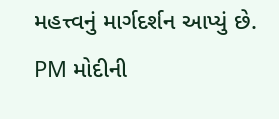મહત્ત્વનું માર્ગદર્શન આપ્યું છે.
PM મોદીની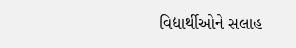વિદ્યાર્થીઓને સલાહ